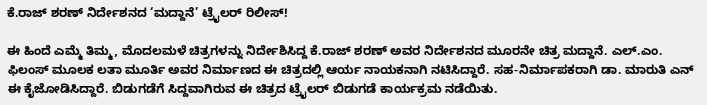ಕೆ.ರಾಜ್ ಶರಣ್ ನಿರ್ದೇಶನದ ‘ಮದ್ದಾನೆ’ ಟ್ರೈಲರ್ ರಿಲೀಸ್!

ಈ ಹಿಂದೆ ಎಮ್ಮೆ ತಿಮ್ಮ, ಮೊದಲಮಳೆ ಚಿತ್ರಗಳನ್ನು ನಿರ್ದೇಶಿಸಿದ್ದ ಕೆ.ರಾಜ್ ಶರಣ್ ಅವರ ನಿರ್ದೇಶನದ ಮೂರನೇ ಚಿತ್ರ ಮದ್ದಾನೆ. ಎಲ್.ಎಂ. ಫಿಲಂಸ್ ಮೂಲಕ ಲತಾ ಮೂರ್ತಿ ಅವರ ನಿರ್ಮಾಣದ ಈ ಚಿತ್ರದಲ್ಲಿ ಆರ್ಯ ನಾಯಕನಾಗಿ ನಟಿಸಿದ್ದಾರೆ. ಸಹ-ನಿರ್ಮಾಪಕರಾಗಿ ಡಾ. ಮಾರುತಿ ಎನ್ ಈ ಕೈಜೋಡಿಸಿದ್ದಾರೆ. ಬಿಡುಗಡೆಗೆ ಸಿದ್ದವಾಗಿರುವ ಈ ಚಿತ್ರದ ಟ್ರೈಲರ್ ಬಿಡುಗಡೆ ಕಾರ್ಯಕ್ರಮ ನಡೆಯಿತು.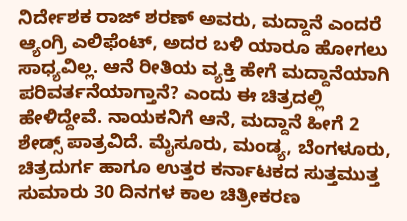ನಿರ್ದೇಶಕ ರಾಜ್ ಶರಣ್ ಅವರು, ಮದ್ದಾನೆ ಎಂದರೆ ಆ್ಯಂಗ್ರಿ ಎಲಿಫೆಂಟ್, ಅದರ ಬಳಿ ಯಾರೂ ಹೋಗಲು ಸಾಧ್ಯವಿಲ್ಲ. ಆನೆ ರೀತಿಯ ವ್ಯಕ್ತಿ ಹೇಗೆ ಮದ್ದಾನೆಯಾಗಿ ಪರಿವರ್ತನೆಯಾಗ್ತಾನೆ? ಎಂದು ಈ ಚಿತ್ರದಲ್ಲಿ ಹೇಳಿದ್ದೇವೆ. ನಾಯಕನಿಗೆ ಆನೆ, ಮದ್ದಾನೆ ಹೀಗೆ 2 ಶೇಡ್ಸ್ ಪಾತ್ರವಿದೆ. ಮೈಸೂರು, ಮಂಡ್ಯ, ಬೆಂಗಳೂರು, ಚಿತ್ರದುರ್ಗ ಹಾಗೂ ಉತ್ತರ ಕರ್ನಾಟಕದ ಸುತ್ತಮುತ್ತ ಸುಮಾರು 30 ದಿನಗಳ ಕಾಲ ಚಿತ್ರೀಕರಣ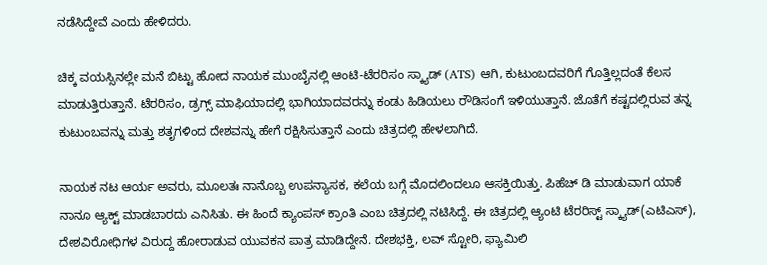ನಡೆಸಿದ್ದೇವೆ‌ ಎಂದು ಹೇಳಿದರು.

ಚಿಕ್ಕ ವಯಸ್ಸಿನಲ್ಲೇ ಮನೆ ಬಿಟ್ಟು ಹೋದ ನಾಯಕ ಮುಂಬೈನಲ್ಲಿ ಆಂಟಿ-ಟೆರರಿಸಂ ಸ್ಕ್ಯಾಡ್ (ATS) ಆಗಿ, ಕುಟುಂಬದವರಿಗೆ ಗೊತ್ತಿಲ್ಲದಂತೆ ಕೆಲಸ ಮಾಡುತ್ತಿರುತ್ತಾನೆ. ಟೆರರಿಸಂ, ಡ್ರಗ್ಸ್ ಮಾಫಿಯಾದಲ್ಲಿ ಭಾಗಿಯಾದವರನ್ನು ಕಂಡು ಹಿಡಿಯಲು ರೌಡಿಸಂಗೆ ಇಳಿಯುತ್ತಾನೆ. ಜೊತೆಗೆ ಕಷ್ಟದಲ್ಲಿರುವ ತನ್ನ ಕುಟುಂಬವನ್ನು ಮತ್ತು ಶತೃಗಳಿಂದ ದೇಶವನ್ನು ಹೇಗೆ ರಕ್ಷಿಸಿಸುತ್ತಾನೆ ಎಂದು ಚಿತ್ರದಲ್ಲಿ ಹೇಳಲಾಗಿದೆ.

ನಾಯಕ ನಟ ಆರ್ಯ ಅವರು, ಮೂಲತಃ ನಾನೊಬ್ಬ ಉಪನ್ಯಾಸಕ, ಕಲೆಯ ಬಗ್ಗೆ ಮೊದಲಿಂದಲೂ ಆಸಕ್ತಿಯಿತ್ತು. ಪಿಹೆಚ್ ಡಿ ಮಾಡುವಾಗ ಯಾಕೆ ನಾನೂ ಆ್ಯಕ್ಟ್ ಮಾಡಬಾರದು ಎನಿಸಿತು. ಈ ಹಿಂದೆ ಕ್ಯಾಂಪಸ್ ಕ್ರಾಂತಿ ಎಂಬ ಚಿತ್ರದಲ್ಲಿ ನಟಿಸಿದ್ದೆ. ಈ ಚಿತ್ರದಲ್ಲಿ ಆ್ಯಂಟಿ ಟೆರರಿಸ್ಟ್ ಸ್ಕ್ಯಾಡ್(ಎಟಿಎಸ್), ದೇಶವಿರೋಧಿಗಳ ವಿರುದ್ದ ಹೋರಾಡುವ ಯುವಕನ ಪಾತ್ರ ಮಾಡಿದ್ದೇನೆ. ದೇಶಭಕ್ತಿ, ಲವ್ ಸ್ಟೋರಿ, ಫ್ಯಾಮಿಲಿ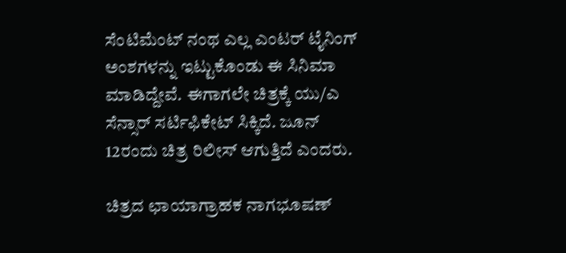ಸೆಂಟಿಮೆಂಟ್ ನಂಥ ಎಲ್ಲ ಎಂಟರ್ ಟೈನಿಂಗ್ ಅಂಶಗಳನ್ನು ಇಟ್ಟುಕೊಂಡು ಈ ಸಿನಿಮಾ ಮಾಡಿದ್ದೇವೆ. ಈಗಾಗಲೇ ಚಿತ್ರಕ್ಕೆ ಯು/ಎ ಸೆನ್ಸಾರ್ ಸರ್ಟಿಫಿಕೇಟ್ ಸಿಕ್ಕಿದೆ. ಜೂನ್ 12ರಂದು ಚಿತ್ರ ರಿಲೀಸ್ ಆಗುತ್ತಿದೆ ಎಂದರು.

ಚಿತ್ರದ ಛಾಯಾಗ್ರಾಹಕ ನಾಗಭೂಷಣ್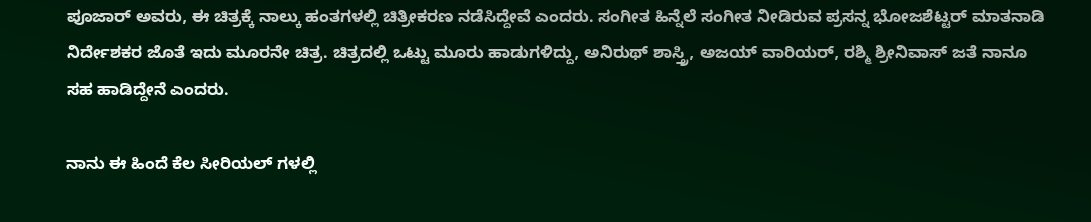ಪೂಜಾರ್ ಅವರು, ಈ ಚಿತ್ರಕ್ಕೆ ನಾಲ್ಕು ಹಂತಗಳಲ್ಲಿ ಚಿತ್ರೀಕರಣ ನಡೆಸಿದ್ದೇವೆ ಎಂದರು. ಸಂಗೀತ ಹಿನ್ನೆಲೆ ಸಂಗೀತ ನೀಡಿರುವ ಪ್ರಸನ್ನ ಭೋಜಶೆಟ್ಟರ್ ಮಾತನಾಡಿ ನಿರ್ದೇಶಕರ ಜೊತೆ ಇದು ಮೂರನೇ ಚಿತ್ರ. ಚಿತ್ರದಲ್ಲಿ ಒಟ್ಟು ಮೂರು ಹಾಡುಗಳಿದ್ದು, ಅನಿರುಥ್ ಶಾಸ್ತ್ರಿ, ಅಜಯ್ ವಾರಿಯರ್, ರಶ್ಮಿ ಶ್ರೀನಿವಾಸ್ ಜತೆ ನಾನೂ ಸಹ ಹಾಡಿದ್ದೇನೆ ಎಂದರು.

ನಾನು ಈ ಹಿಂದೆ ಕೆಲ ಸೀರಿಯಲ್ ಗಳಲ್ಲಿ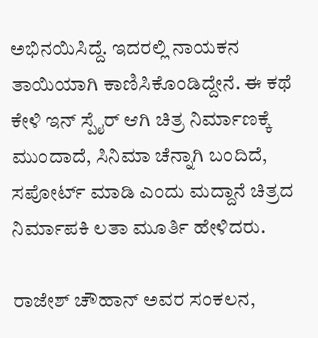ಅಭಿನಯಿಸಿದ್ದೆ. ಇದರಲ್ಲಿ ನಾಯಕನ ತಾಯಿಯಾಗಿ ಕಾಣಿಸಿಕೊಂಡಿದ್ದೇನೆ. ಈ ಕಥೆ ಕೇಳಿ ಇನ್ ಸ್ಪೈರ್ ಆಗಿ ಚಿತ್ರ ನಿರ್ಮಾಣಕ್ಕೆ ಮುಂದಾದೆ, ಸಿನಿಮಾ ಚೆನ್ನಾಗಿ ಬಂದಿದೆ, ಸಪೋರ್ಟ್ ಮಾಡಿ ಎಂದು ಮದ್ದಾನೆ ಚಿತ್ರದ ನಿರ್ಮಾಪಕಿ ಲತಾ ಮೂರ್ತಿ ಹೇಳಿದರು.

ರಾಜೇಶ್ ಚೌಹಾನ್ ಅವರ ಸಂಕಲನ,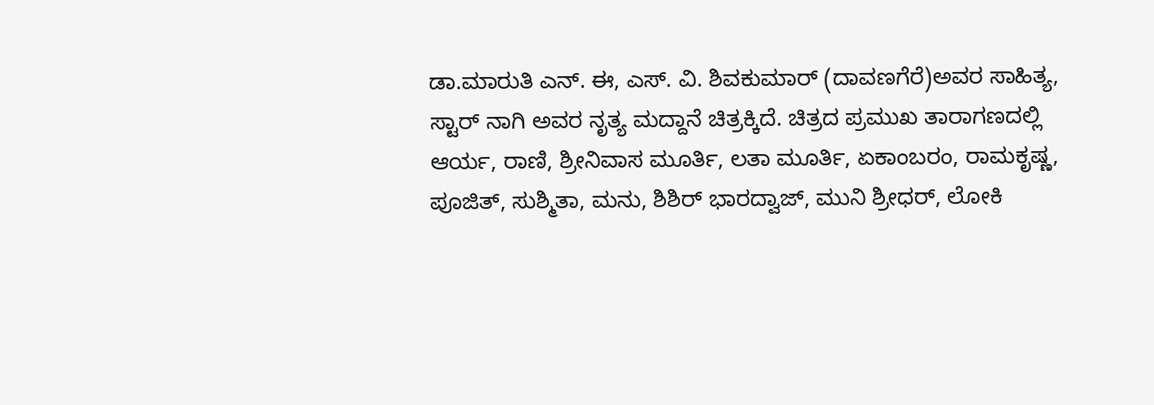ಡಾ.ಮಾರುತಿ ಎನ್. ಈ, ಎಸ್. ವಿ. ಶಿವಕುಮಾರ್ (ದಾವಣಗೆರೆ)ಅವರ ಸಾಹಿತ್ಯ,
ಸ್ಟಾರ್ ನಾಗಿ ಅವರ ನೃತ್ಯ ಮದ್ದಾನೆ ಚಿತ್ರಕ್ಕಿದೆ. ಚಿತ್ರದ ಪ್ರಮುಖ ತಾರಾಗಣದಲ್ಲಿ ಆರ್ಯ, ರಾಣಿ, ಶ್ರೀನಿವಾಸ ಮೂರ್ತಿ, ಲತಾ ಮೂರ್ತಿ, ಏಕಾಂಬರಂ, ರಾಮಕೃಷ್ಣ, ಪೂಜಿತ್, ಸುಶ್ಮಿತಾ, ಮನು, ಶಿಶಿ‌ರ್ ಭಾರದ್ವಾಜ್, ಮುನಿ ಶ್ರೀಧರ್, ಲೋಕಿ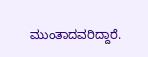ಮುಂತಾದವರಿದ್ದಾರೆ.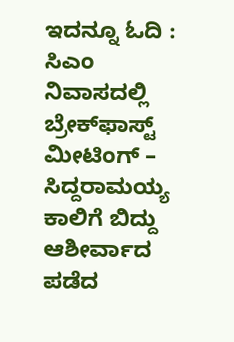ಇದನ್ನೂ ಓದಿ : ಸಿಎಂ ನಿವಾಸದಲ್ಲಿ ಬ್ರೇಕ್‌ಫಾಸ್ಟ್‌ ಮೀಟಿಂಗ್‌ – ಸಿದ್ದರಾಮಯ್ಯ ಕಾಲಿಗೆ ಬಿದ್ದು ಆಶೀರ್ವಾದ ಪಡೆದ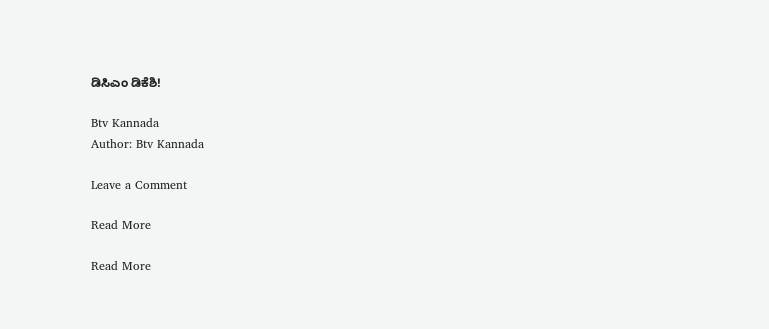ಡಿಸಿಎಂ ಡಿಕೆಶಿ!

Btv Kannada
Author: Btv Kannada

Leave a Comment

Read More

Read More